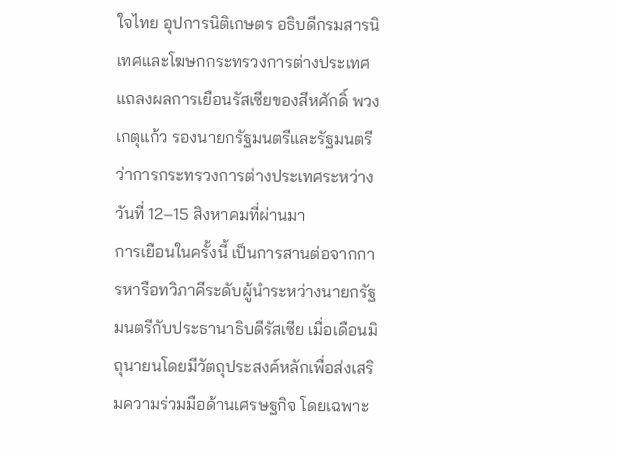ใจไทย อุปการนิติเกษตร อธิบดีกรมสารนิเทศและโฆษกกระทรวงการต่างประเทศ แถลงผลการเยือนรัสเซียของสีหศักดิ์ พวงเกตุแก้ว รองนายกรัฐมนตรีและรัฐมนตรีว่าการกระทรวงการต่างประเทศระหว่างวันที่ 12–15 สิงหาคมที่ผ่านมา
การเยือนในครั้งนี้ เป็นการสานต่อจากการหารือทวิภาคีระดับผู้นำระหว่างนายกรัฐมนตรีกับประธานาธิบดีรัสเซีย เมื่อเดือนมิถุนายนโดยมีวัตถุประสงค์หลักเพื่อส่งเสริมความร่วมมือด้านเศรษฐกิจ โดยเฉพาะ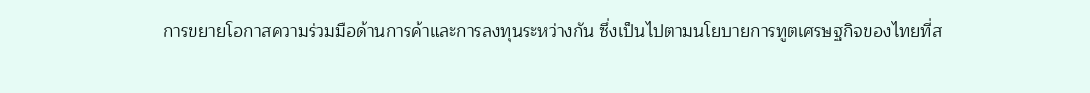การขยายโอกาสความร่วมมือด้านการค้าและการลงทุนระหว่างกัน ซึ่งเป็นไปตามนโยบายการทูตเศรษฐกิจของไทยที่ส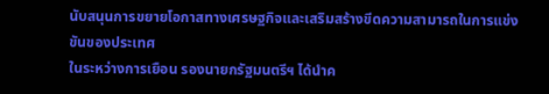นับสนุนการขยายโอกาสทางเศรษฐกิจและเสริมสร้างขีดความสามารถในการแข่งขันของประเทศ
ในระหว่างการเยือน รองนายกรัฐมนตรีฯ ได้นำค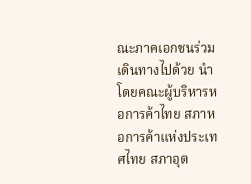ณะภาคเอกชนร่วมเดินทางไปด้วย นำโดยคณะผู้บริหารหอการค้าไทย สภาหอการค้าแห่งประเทศไทย สภาอุต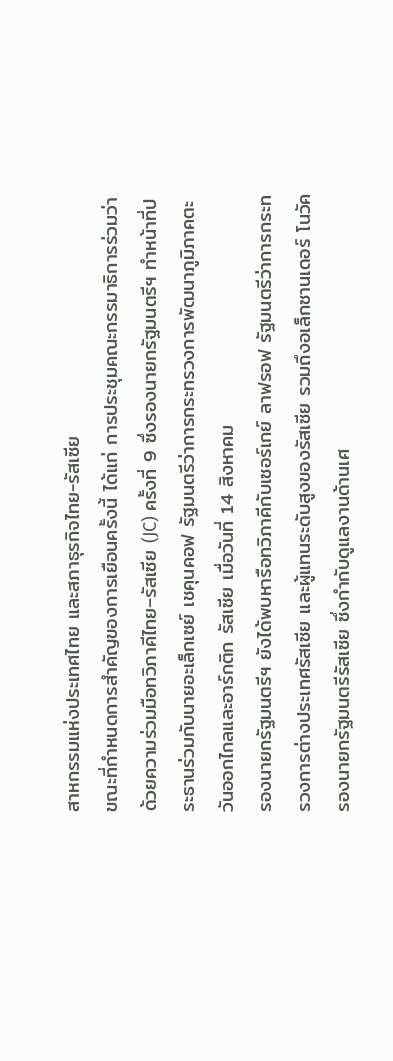สาหกรรมแห่งประเทศไทย และสภาธุรกิจไทย-รัสเซีย
ขณะที่กำหนดการสำคัญของการเยือนครั้งนี้ ได้แก่ การประชุมคณะกรรมาธิการร่วมว่าด้วยความร่วมมือทวิภาคีไทย–รัสเซีย (JC) ครั้งที่ 9 ซึ่งรองนายกรัฐมนตรีฯ ทำหน้าที่ประธานร่วมกับนายอะเล็กเซย์ เชคุนคอฟ รัฐมนตรีว่าการกระทรวงการพัฒนาภูมิภาคตะวันออกไกลและอาร์กติก รัสเซีย เมื่อวันที่ 14 สิงหาคม
รองนายกรัฐมนตรีฯ ยังได้พบหารือทวิภาคีกับเซอร์เกย์ ลาฟรอฟ รัฐมนตรีว่าการกระทรวงการต่างประเทศรัสเซีย และผู้แทนระดับสูงของรัสเซีย รวมถึงอเล็กซานเดอร์ โนวัค รองนายกรัฐมนตรีรัสเซีย ซึ่งกำกับดูแลงานด้านเศ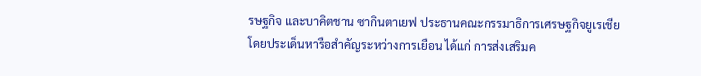รษฐกิจ และบาคิตชาน ซากินตาเยฟ ประธานคณะกรรมาธิการเศรษฐกิจยูเรเชีย
โดยประเด็นหารือสำคัญระหว่างการเยือน ได้แก่ การส่งเสริมค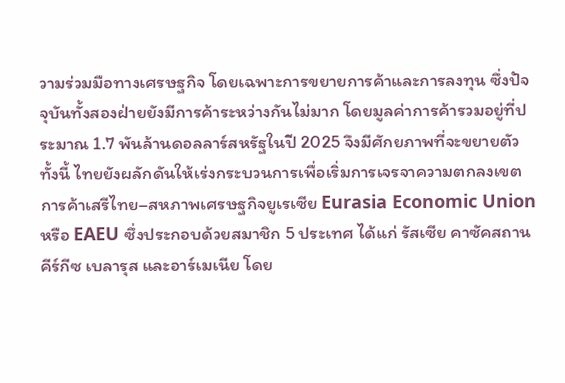วามร่วมมือทางเศรษฐกิจ โดยเฉพาะการขยายการค้าและการลงทุน ซึ่งปัจจุบันทั้งสองฝ่ายยังมีการค้าระหว่างกันไม่มาก โดยมูลค่าการค้ารวมอยู่ที่ประมาณ 1.7 พันล้านดอลลาร์สหรัฐในปี 2025 จึงมีศักยภาพที่จะขยายตัว
ทั้งนี้ ไทยยังผลักดันให้เร่งกระบวนการเพื่อเริ่มการเจรจาความตกลงเขตการค้าเสรีไทย–สหภาพเศรษฐกิจยูเรเซีย Eurasia Economic Union หรือ EAEU ซึ่งประกอบด้วยสมาชิก 5 ประเทศ ได้แก่ รัสเซีย คาซัคสถาน คีร์กีซ เบลารุส และอาร์เมเนีย โดย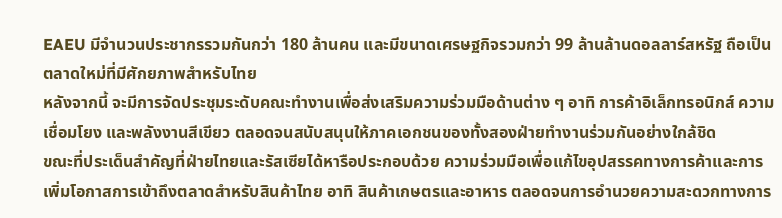EAEU มีจำนวนประชากรรวมกันกว่า 180 ล้านคน และมีขนาดเศรษฐกิจรวมกว่า 99 ล้านล้านดอลลาร์สหรัฐ ถือเป็นตลาดใหม่ที่มีศักยภาพสำหรับไทย
หลังจากนี้ จะมีการจัดประชุมระดับคณะทำงานเพื่อส่งเสริมความร่วมมือด้านต่าง ๆ อาทิ การค้าอิเล็กทรอนิกส์ ความเชื่อมโยง และพลังงานสีเขียว ตลอดจนสนับสนุนให้ภาคเอกชนของทั้งสองฝ่ายทำงานร่วมกันอย่างใกล้ชิด
ขณะที่ประเด็นสำคัญที่ฝ่ายไทยและรัสเซียได้หารือประกอบด้วย ความร่วมมือเพื่อแก้ไขอุปสรรคทางการค้าและการเพิ่มโอกาสการเข้าถึงตลาดสำหรับสินค้าไทย อาทิ สินค้าเกษตรและอาหาร ตลอดจนการอำนวยความสะดวกทางการ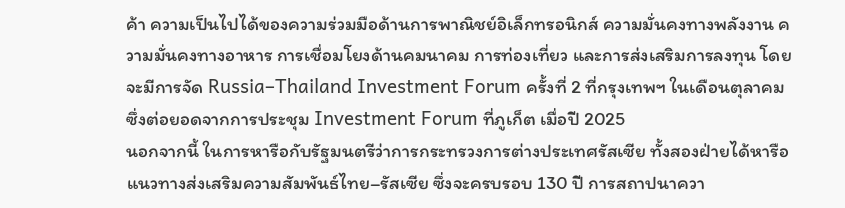ค้า ความเป็นไปได้ของความร่วมมือด้านการพาณิชย์อิเล็กทรอนิกส์ ความมั่นคงทางพลังงาน ความมั่นคงทางอาหาร การเชื่อมโยงด้านคมนาคม การท่องเที่ยว และการส่งเสริมการลงทุน โดยจะมีการจัด Russia–Thailand Investment Forum ครั้งที่ 2 ที่กรุงเทพฯ ในเดือนตุลาคม ซึ่งต่อยอดจากการประชุม Investment Forum ที่ภูเก็ต เมื่อปี 2025
นอกจากนี้ ในการหารือกับรัฐมนตรีว่าการกระทรวงการต่างประเทศรัสเซีย ทั้งสองฝ่ายได้หารือแนวทางส่งเสริมความสัมพันธ์ไทย–รัสเซีย ซึ่งจะครบรอบ 130 ปี การสถาปนาควา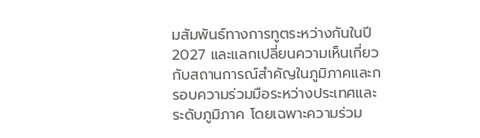มสัมพันธ์ทางการทูตระหว่างกันในปี 2027 และแลกเปลี่ยนความเห็นเกี่ยวกับสถานการณ์สำคัญในภูมิภาคและกรอบความร่วมมือระหว่างประเทศและระดับภูมิภาค โดยเฉพาะความร่วม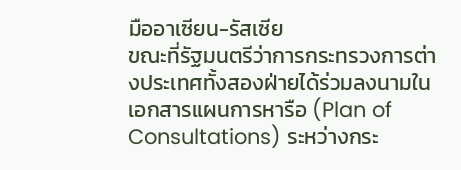มืออาเซียน-รัสเซีย
ขณะที่รัฐมนตรีว่าการกระทรวงการต่างประเทศทั้งสองฝ่ายได้ร่วมลงนามในเอกสารแผนการหารือ (Plan of Consultations) ระหว่างกระ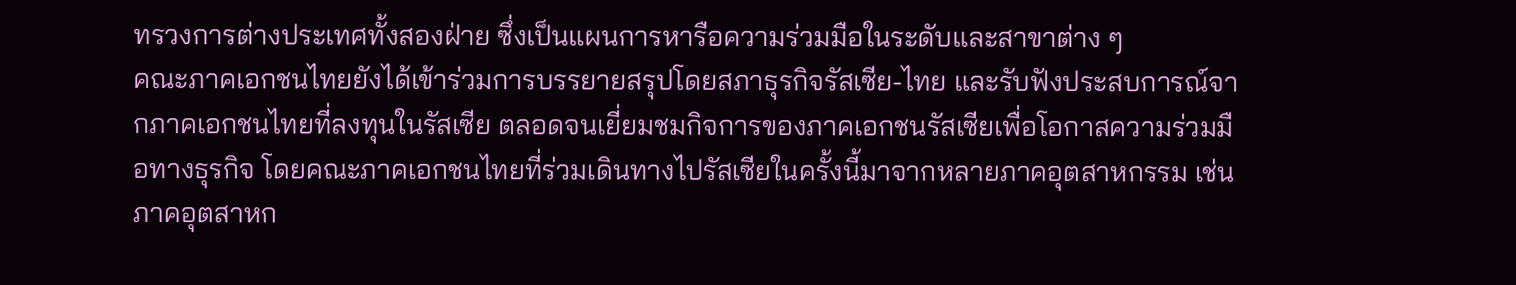ทรวงการต่างประเทศทั้งสองฝ่าย ซึ่งเป็นแผนการหารือความร่วมมือในระดับและสาขาต่าง ๆ
คณะภาคเอกชนไทยยังได้เข้าร่วมการบรรยายสรุปโดยสภาธุรกิจรัสเซีย-ไทย และรับฟังประสบการณ์จากภาคเอกชนไทยที่ลงทุนในรัสเซีย ตลอดจนเยี่ยมชมกิจการของภาคเอกชนรัสเซียเพื่อโอกาสความร่วมมือทางธุรกิจ โดยคณะภาคเอกชนไทยที่ร่วมเดินทางไปรัสเซียในครั้งนี้มาจากหลายภาคอุตสาหกรรม เช่น ภาคอุตสาหก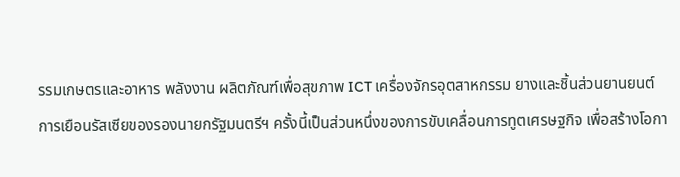รรมเกษตรและอาหาร พลังงาน ผลิตภัณฑ์เพื่อสุขภาพ ICT เครื่องจักรอุตสาหกรรม ยางและชิ้นส่วนยานยนต์
การเยือนรัสเซียของรองนายกรัฐมนตรีฯ ครั้งนี้เป็นส่วนหนึ่งของการขับเคลื่อนการทูตเศรษฐกิจ เพื่อสร้างโอกา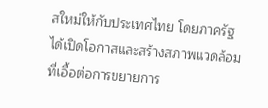สใหม่ให้กับประเทศไทย โดยภาครัฐได้เปิดโอกาสและสร้างสภาพแวดล้อมที่เอื้อต่อการขยายการ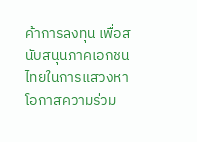ค้าการลงทุน เพื่อสนับสนุนภาคเอกชนไทยในการแสวงหาโอกาสความร่วม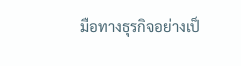มือทางธุรกิจอย่างเป็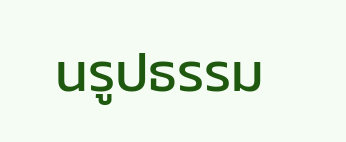นรูปธรรม